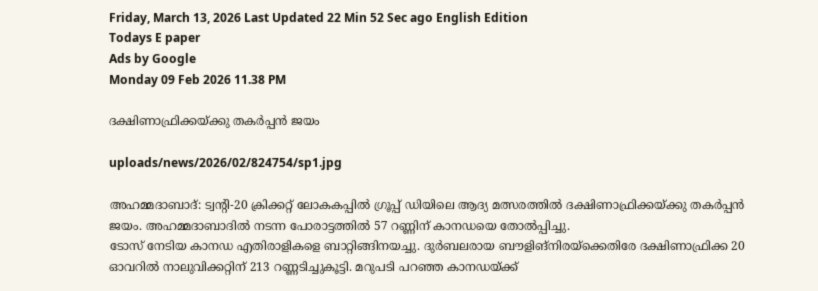Friday, March 13, 2026 Last Updated 22 Min 52 Sec ago English Edition
Todays E paper
Ads by Google
Monday 09 Feb 2026 11.38 PM

ദക്ഷിണാഫ്രിക്കയ്‌ക്കു തകര്‍പ്പന്‍ ജയം

uploads/news/2026/02/824754/sp1.jpg

അഹമ്മദാബാദ്‌: ട്വന്റി-20 ക്രിക്കറ്റ്‌ ലോകകപ്പില്‍ ഗ്രൂപ്പ്‌ ഡിയിലെ ആദ്യ മത്സരത്തില്‍ ദക്ഷിണാഫ്രിക്കയ്‌ക്കു തകര്‍പ്പന്‍ ജയം. അഹമ്മദാബാദില്‍ നടന്ന പോരാട്ടത്തില്‍ 57 റണ്ണിന്‌ കാനഡയെ തോല്‍പ്പിച്ചു.
ടോസ്‌ നേടിയ കാനഡ എതിരാളികളെ ബാറ്റിങ്ങിനയച്ചു. ദുര്‍ബലരായ ബൗളിങ്‌നിരയ്‌ക്കെതിരേ ദക്ഷിണാഫ്രിക്ക 20 ഓവറില്‍ നാലുവിക്കറ്റിന്‌ 213 റണ്ണടിച്ചുകൂട്ടി. മറുപടി പറഞ്ഞ കാനഡയ്‌ക്ക്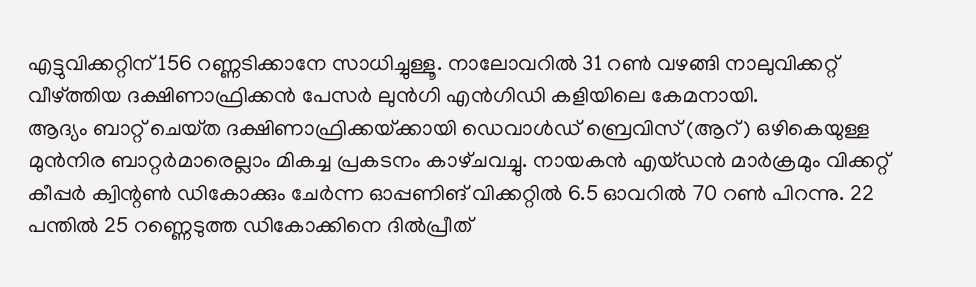എട്ടുവിക്കറ്റിന്‌ 156 റണ്ണടിക്കാനേ സാധിച്ചുള്ളൂ. നാലോവറില്‍ 31 റണ്‍ വഴങ്ങി നാലുവിക്കറ്റ്‌ വീഴ്‌ത്തിയ ദക്ഷിണാഫ്രിക്കന്‍ പേസര്‍ ലുന്‍ഗി എന്‍ഗിഡി കളിയിലെ കേമനായി.
ആദ്യം ബാറ്റ്‌ ചെയ്‌ത ദക്ഷിണാഫ്രിക്കയ്‌ക്കായി ഡെവാള്‍ഡ്‌ ബ്രെവിസ്‌ (ആറ്‌) ഒഴികെയുള്ള മുന്‍നിര ബാറ്റര്‍മാരെല്ലാം മികച്ച പ്രകടനം കാഴ്‌ചവച്ചു. നായകന്‍ എയ്‌ഡന്‍ മാര്‍ക്രമും വിക്കറ്റ്‌ കീപ്പര്‍ ക്വിന്റണ്‍ ഡികോക്കും ചേര്‍ന്ന ഓപ്പണിങ്‌ വിക്കറ്റില്‍ 6.5 ഓവറില്‍ 70 റണ്‍ പിറന്നു. 22 പന്തില്‍ 25 റണ്ണെടുത്ത ഡികോക്കിനെ ദില്‍പ്രീത്‌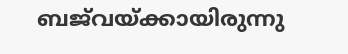ബജ്‌വയ്‌ക്കായിരുന്നു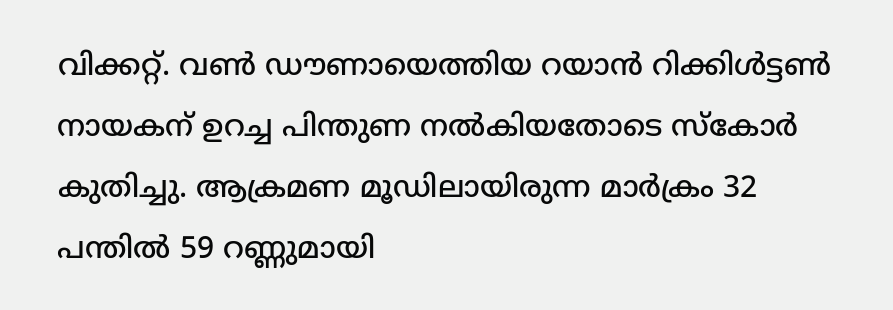വിക്കറ്റ്‌. വണ്‍ ഡൗണായെത്തിയ റയാന്‍ റിക്കിള്‍ട്ടണ്‍ നായകന്‌ ഉറച്ച പിന്തുണ നല്‍കിയതോടെ സ്‌കോര്‍ കുതിച്ചു. ആക്രമണ മൂഡിലായിരുന്ന മാര്‍ക്രം 32 പന്തില്‍ 59 റണ്ണുമായി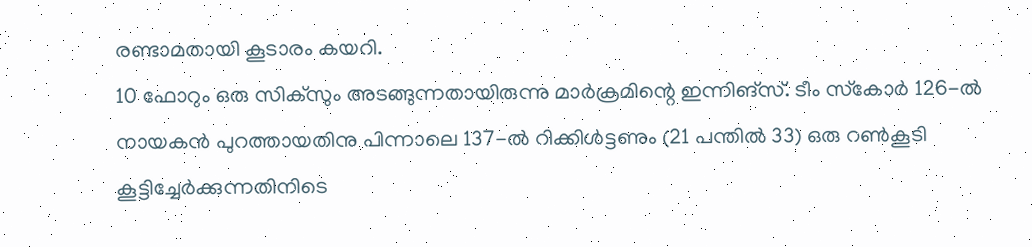രണ്ടാമതായി കൂടാരം കയറി.
10 ഫോറും ഒരു സിക്‌സും അടങ്ങുന്നതായിരുന്നു മാര്‍ക്രമിന്റെ ഇന്നിങ്‌സ്. ടീം സ്‌കോര്‍ 126-ല്‍ നായകന്‍ പുറത്തായതിനു പിന്നാലെ 137-ല്‍ റിക്കിള്‍ട്ടണും (21 പന്തില്‍ 33) ഒരു റണ്‍കൂടി കൂട്ടിച്ചേര്‍ക്കുന്നതിനിടെ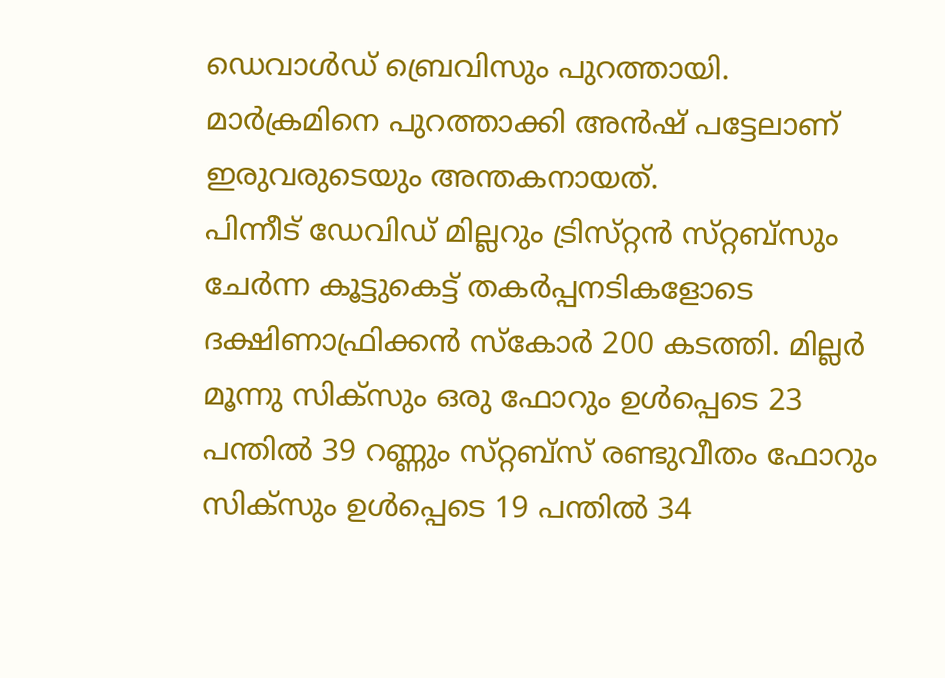ഡെവാള്‍ഡ്‌ ബ്രെവിസും പുറത്തായി. മാര്‍ക്രമിനെ പുറത്താക്കി അന്‍ഷ്‌ പട്ടേലാണ്‌ ഇരുവരുടെയും അന്തകനായത്‌.
പിന്നീട്‌ ഡേവിഡ്‌ മില്ലറും ട്രിസ്‌റ്റന്‍ സ്‌റ്റബ്‌സും ചേര്‍ന്ന കൂട്ടുകെട്ട്‌ തകര്‍പ്പനടികളോടെ ദക്ഷിണാഫ്രിക്കന്‍ സ്‌കോര്‍ 200 കടത്തി. മില്ലര്‍ മൂന്നു സിക്‌സും ഒരു ഫോറും ഉള്‍പ്പെടെ 23 പന്തില്‍ 39 റണ്ണും സ്‌റ്റബ്‌സ് രണ്ടുവീതം ഫോറും സിക്‌സും ഉള്‍പ്പെടെ 19 പന്തില്‍ 34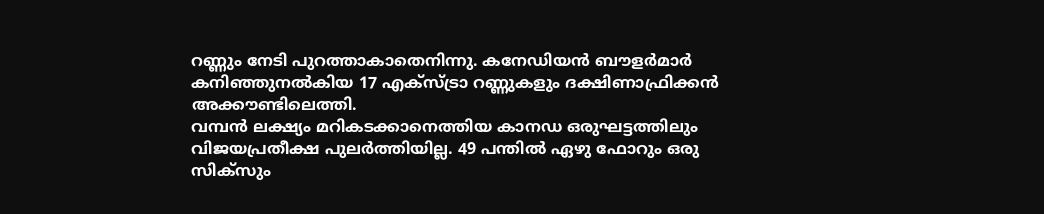റണ്ണും നേടി പുറത്താകാതെനിന്നു. കനേഡിയന്‍ ബൗളര്‍മാര്‍ കനിഞ്ഞുനല്‍കിയ 17 എക്‌സ്ട്രാ റണ്ണുകളും ദക്ഷിണാഫ്രിക്കന്‍ അക്കൗണ്ടിലെത്തി.
വമ്പന്‍ ലക്ഷ്യം മറികടക്കാനെത്തിയ കാനഡ ഒരുഘട്ടത്തിലും വിജയപ്രതീക്ഷ പുലര്‍ത്തിയില്ല. 49 പന്തില്‍ ഏഴു ഫോറും ഒരു സിക്‌സും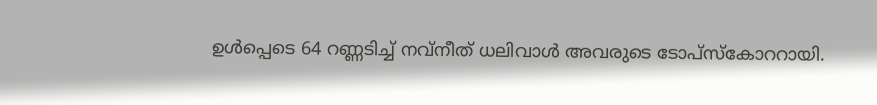ഉള്‍പ്പെടെ 64 റണ്ണടിച്ച്‌ നവ്‌നീത്‌ ധലിവാള്‍ അവരുടെ ടോപ്‌സ്കോററായി.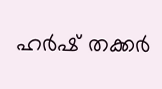ഹര്‍ഷ്‌ തക്കര്‍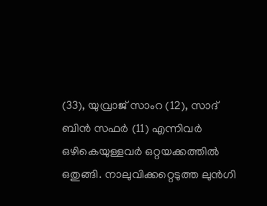(33), യുവ്രാജ്‌ സാംറ (12), സാദ്‌ ബിന്‍ സഫര്‍ (11) എന്നിവര്‍ ഒഴികെയുള്ളവര്‍ ഒറ്റയക്കത്തില്‍ ഒതുങ്ങി. നാലുവിക്കറ്റെടുത്ത ലുന്‍ഗി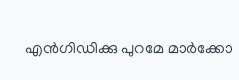എന്‍ഗിഡിക്കു പുറമേ മാര്‍ക്കോ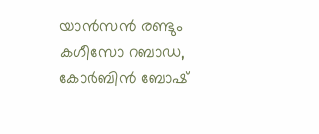യാന്‍സന്‍ രണ്ടും കഗീസോ റബാഡ, കോര്‍ബിന്‍ ബോഷ്‌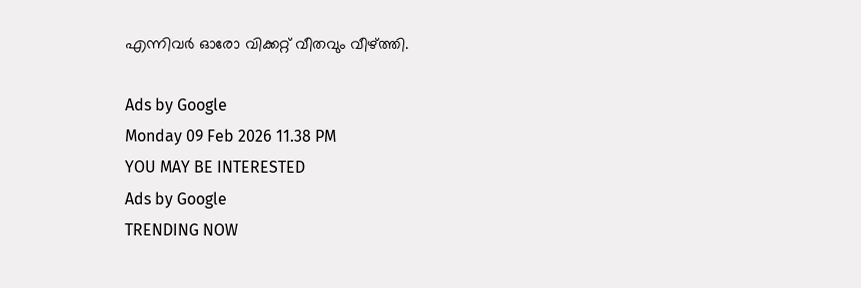എന്നിവര്‍ ഓരോ വിക്കറ്റ്‌ വീതവും വീഴ്‌ത്തി.

Ads by Google
Monday 09 Feb 2026 11.38 PM
YOU MAY BE INTERESTED
Ads by Google
TRENDING NOW